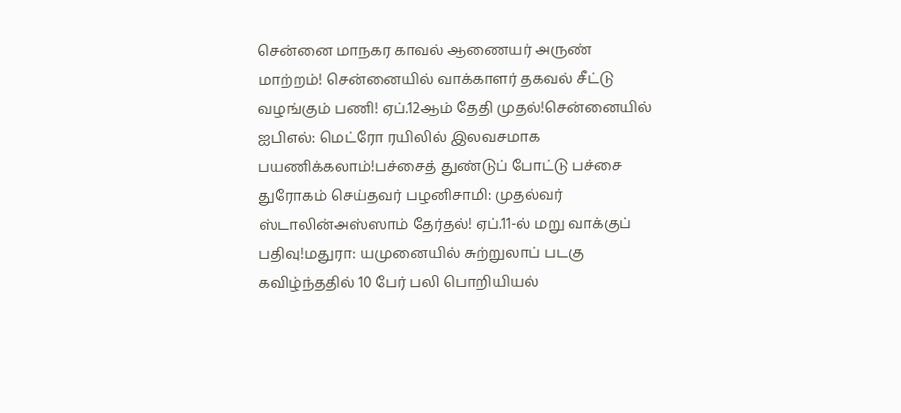சென்னை மாநகர காவல் ஆணையர் அருண் மாற்றம்! சென்னையில் வாக்காளர் தகவல் சீட்டு வழங்கும் பணி! ஏப்.12ஆம் தேதி முதல்!சென்னையில் ஐபிஎல்: மெட்ரோ ரயிலில் இலவசமாக பயணிக்கலாம்!பச்சைத் துண்டுப் போட்டு பச்சை துரோகம் செய்தவர் பழனிசாமி: முதல்வர் ஸ்டாலின்அஸ்ஸாம் தேர்தல்! ஏப்.11-ல் மறு வாக்குப் பதிவு!மதுரா: யமுனையில் சுற்றுலாப் படகு கவிழ்ந்ததில் 10 பேர் பலி பொறியியல்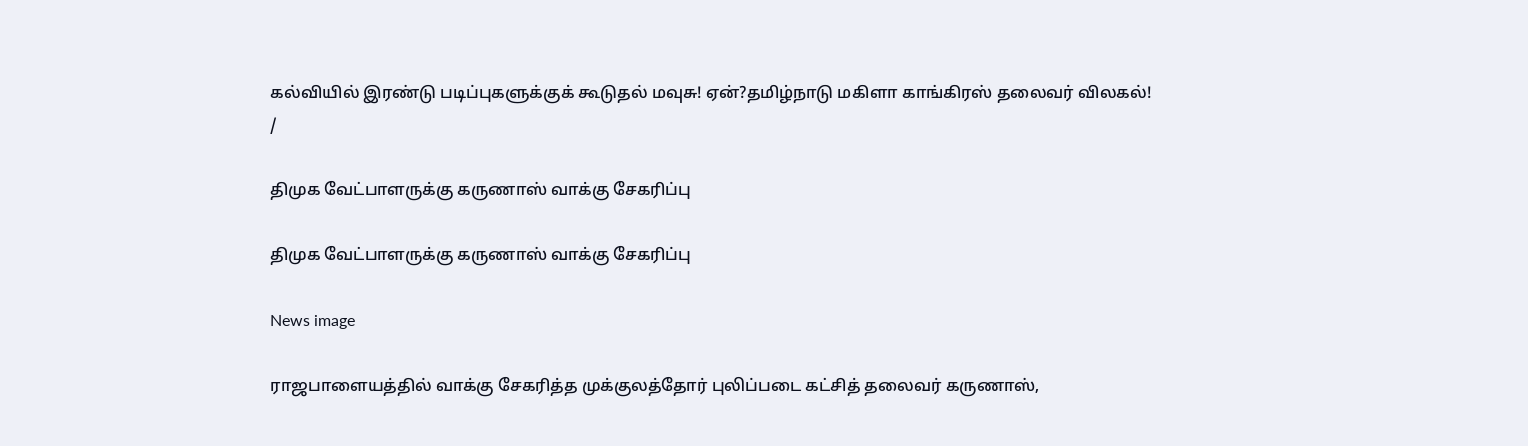கல்வியில் இரண்டு படிப்புகளுக்குக் கூடுதல் மவுசு! ஏன்?தமிழ்நாடு மகிளா காங்கிரஸ் தலைவர் விலகல்!
/

திமுக வேட்பாளருக்கு கருணாஸ் வாக்கு சேகரிப்பு

திமுக வேட்பாளருக்கு கருணாஸ் வாக்கு சேகரிப்பு

News image

ராஜபாளையத்தில் வாக்கு சேகரித்த முக்குலத்தோர் புலிப்படை கட்சித் தலைவர் கருணாஸ்,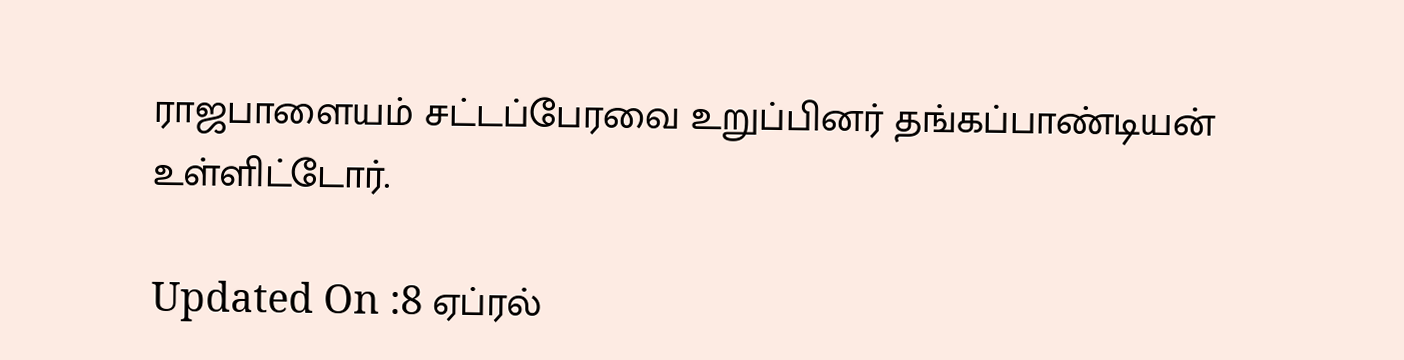ராஜபாளையம் சட்டப்பேரவை உறுப்பினர் தங்கப்பாண்டியன் உள்ளிட்டோர்.

Updated On :8 ஏப்ரல்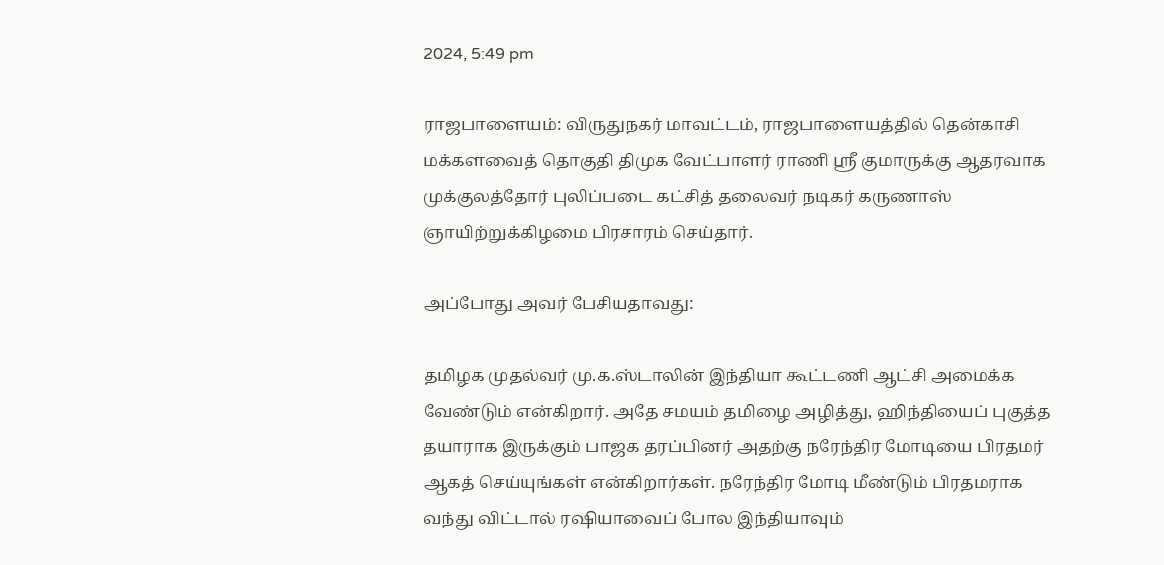2024, 5:49 pm

ராஜபாளையம்: விருதுநகர் மாவட்டம், ராஜபாளையத்தில் தென்காசி மக்களவைத் தொகுதி திமுக வேட்பாளர் ராணி ஸ்ரீ குமாருக்கு ஆதரவாக முக்குலத்தோர் புலிப்படை கட்சித் தலைவர் நடிகர் கருணாஸ் ஞாயிற்றுக்கிழமை பிரசாரம் செய்தார்.

அப்போது அவர் பேசியதாவது:

தமிழக முதல்வர் மு.க.ஸ்டாலின் இந்தியா கூட்டணி ஆட்சி அமைக்க வேண்டும் என்கிறார். அதே சமயம் தமிழை அழித்து, ஹிந்தியைப் புகுத்த தயாராக இருக்கும் பாஜக தரப்பினர் அதற்கு நரேந்திர மோடியை பிரதமர் ஆகத் செய்யுங்கள் என்கிறார்கள். நரேந்திர மோடி மீண்டும் பிரதமராக வந்து விட்டால் ரஷியாவைப் போல இந்தியாவும்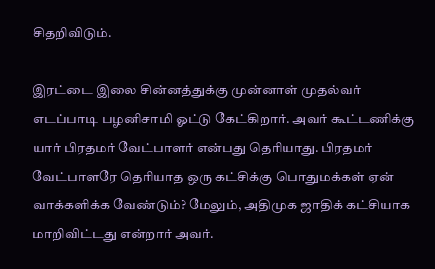சிதறிவிடும்.

இரட்டை இலை சின்னத்துக்கு முன்னாள் முதல்வர் எடப்பாடி பழனிசாமி ஓட்டு கேட்கிறார். அவர் கூட்டணிக்கு யார் பிரதமர் வேட்பாளர் என்பது தெரியாது. பிரதமர் வேட்பாளரே தெரியாத ஒரு கட்சிக்கு பொதுமக்கள் ஏன் வாக்களிக்க வேண்டும்? மேலும், அதிமுக ஜாதிக் கட்சியாக மாறிவிட்டது என்றார் அவர்.